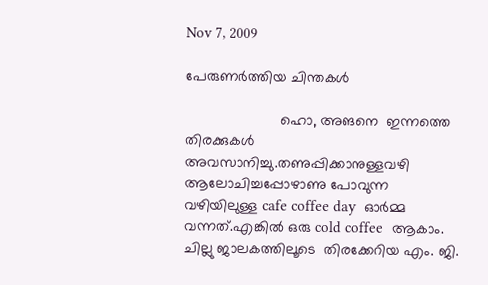Nov 7, 2009

പേരുണര്‍ത്തിയ ചിന്തകള്‍

                       ഹൊ, അങനെ  ഇന്നത്തെ തിരക്കുകള്‍ അവസാനിച്ചു.തണുപ്പിക്കാനുള്ളവഴി ആലോചിച്ചപ്പോഴാണു പോവുന്ന വഴിയിലുള്ള cafe coffee day  ഓര്‍മ്മ വന്നത്.എങ്കില്‍ ഒരു cold coffee  ആകാം. ചില്ലു ജാലകത്തിലൂടെ  തിരക്കേറിയ എം. ജി.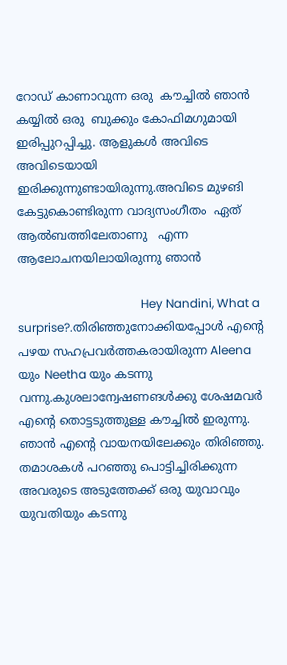റോഡ് കാണാവുന്ന ഒരു  കൗച്ചില്‍ ഞാന്‍  കയ്യില്‍ ഒരു  ബുക്കും കോഫിമഗുമായി ഇരിപ്പുറപ്പിച്ചു. ആളുകള്‍ അവിടെ അവിടെയായി ഇരിക്കുന്നുണ്ടായിരുന്നു.അവിടെ മുഴങി കേട്ടുകൊണ്ടിരുന്ന വാദ്യസംഗീതം  ഏത് ആല്‍ബത്തിലേതാണു   എന്ന ആലോചനയിലായിരുന്നു ഞാന്‍

                                         Hey Nandini, What a surprise?.തിരിഞ്ഞുനോക്കിയപ്പോള്‍ എന്റെ പഴയ സഹപ്രവര്‍ത്തകരായിരുന്ന Aleena  യും Neetha യും കടന്നു  വന്നു.കുശലാന്വേഷണങള്‍ക്കു ശേഷമവര്‍ എന്റെ തൊട്ടടുത്തുള്ള കൗച്ചില്‍ ഇരുന്നു. ഞാന്‍ എന്റെ വായനയിലേക്കും തിരിഞ്ഞു. തമാശകള്‍ പറഞ്ഞു പൊട്ടിച്ചിരിക്കുന്ന അവരുടെ അടുത്തേക്ക് ഒരു യുവാവും യുവതിയും കടന്നു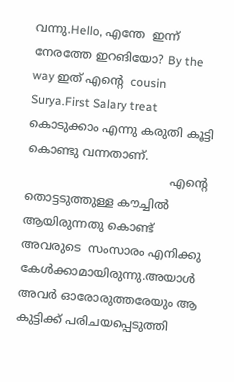വന്നു.Hello, എന്തേ  ഇന്ന് നേരത്തേ ഇറങിയോ? By the way ഇത് എന്റെ  cousin  Surya.First Salary treat കൊടുക്കാം എന്നു കരുതി കൂട്ടി കൊണ്ടു വന്നതാണ്.
                                       എന്റെ  തൊട്ടടുത്തുള്ള കൗച്ചില്‍ ആയിരുന്നതു കൊണ്ട് അവരുടെ  സംസാരം എനിക്കു കേള്‍ക്കാമായിരുന്നു.അയാള്‍  അവര്‍ ഓരോരുത്തരേയും ആ കുട്ടിക്ക് പരിചയപ്പെടുത്തി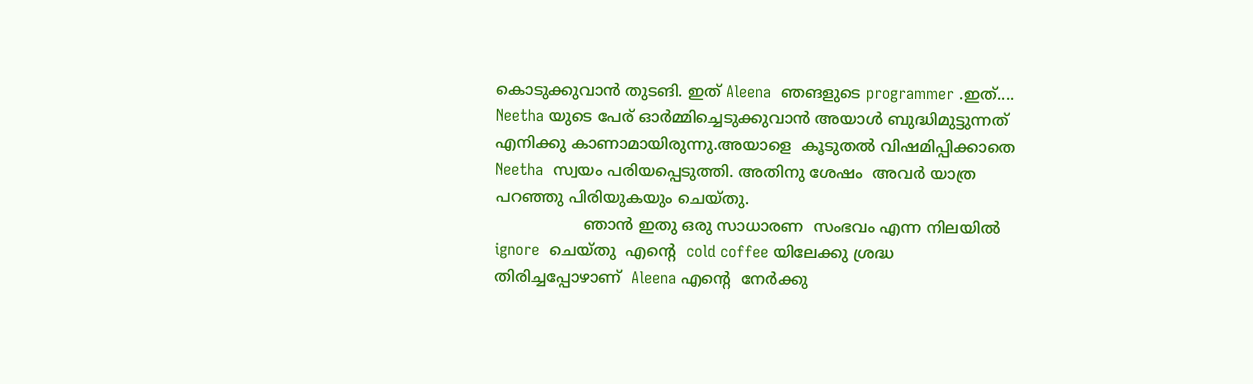കൊടുക്കുവാന്‍ തുടങി. ഇത് Aleena  ഞങളുടെ programmer .ഇത്.... Neetha യുടെ പേര് ഓര്‍മ്മിച്ചെടുക്കുവാന്‍ അയാള്‍ ബുദ്ധിമുട്ടുന്നത് എനിക്കു കാണാമായിരുന്നു.അയാളെ  കൂടുതല്‍ വിഷമിപ്പിക്കാതെ Neetha  സ്വയം പരിയപ്പെടുത്തി. അതിനു ശേഷം  അവര്‍ യാത്ര പറഞ്ഞു പിരിയുകയും ചെയ്തു.
                  ഞാന്‍ ഇതു ഒരു സാധാരണ  സംഭവം എന്ന നിലയില്‍ ignore  ചെയ്തു  എന്റെ  cold coffee യിലേക്കു ശ്രദ്ധ തിരിച്ചപ്പോഴാണ്  Aleena എന്റെ  നേര്‍ക്കു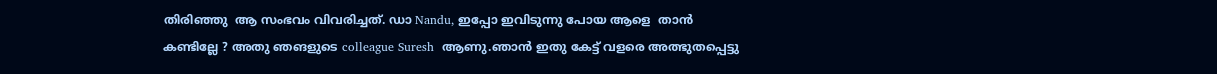തിരിഞ്ഞു  ആ സംഭവം വിവരിച്ചത്. ഡാ Nandu, ഇപ്പോ ഇവിടുന്നു പോയ ആളെ  താന്‍ കണ്ടില്ലേ ? അതു ഞങളുടെ colleague Suresh  ആണു.ഞാന്‍ ഇതു കേട്ട് വളരെ അത്ഭുതപ്പെട്ടു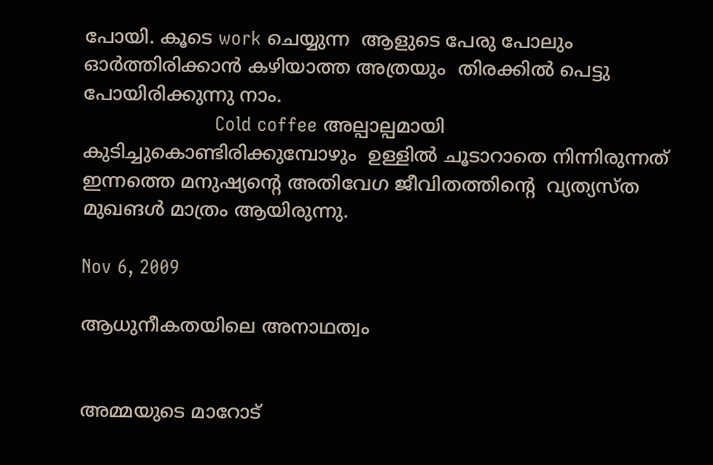പോയി. കൂടെ work ചെയ്യുന്ന  ആളുടെ പേരു പോലും ഓര്‍ത്തിരിക്കാന്‍ കഴിയാത്ത അത്രയും  തിരക്കില്‍ പെട്ടു പോയിരിക്കുന്നു നാം.
                      Cold coffee അല്പാല്പമായി കുടിച്ചുകൊണ്ടിരിക്കുമ്പോഴും  ഉള്ളില്‍ ചൂടാറാതെ നിന്നിരുന്നത് ഇന്നത്തെ മനുഷ്യന്റെ അതിവേഗ ജീവിതത്തിന്റെ  വ്യത്യസ്ത മുഖങള്‍ മാത്രം ആയിരുന്നു.

Nov 6, 2009

ആധുനീകതയിലെ അനാഥത്വം


അമ്മയുടെ മാറോട്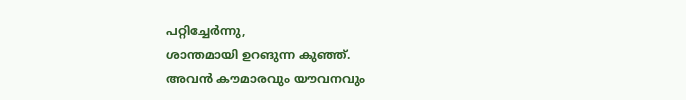പറ്റിച്ചേര്‍ന്നു,
ശാന്തമായി ഉറങുന്ന കുഞ്ഞ്.
അവന്‍ കൗമാരവും യൗവനവും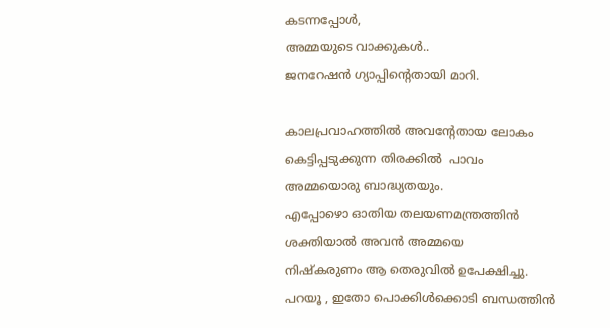കടന്നപ്പോള്‍,
അമ്മയുടെ വാക്കുകള്‍..
ജനറേഷന്‍ ഗ്യാപ്പിന്റെതായി മാറി.

കാലപ്രവാഹത്തില്‍ അവന്റേതായ ലോകം
കെട്ടിപ്പടുക്കുന്ന തിരക്കില്‍  പാവം
അമ്മയൊരു ബാദ്ധ്യതയും.
എപ്പോഴൊ ഓതിയ തലയണമന്ത്രത്തിന്‍
ശക്തിയാല്‍ അവന്‍ അമ്മയെ
നിഷ്കരുണം ആ തെരുവില്‍ ഉപേക്ഷിച്ചു.
പറയൂ , ഇതോ പൊക്കിള്‍ക്കൊടി ബന്ധത്തിന്‍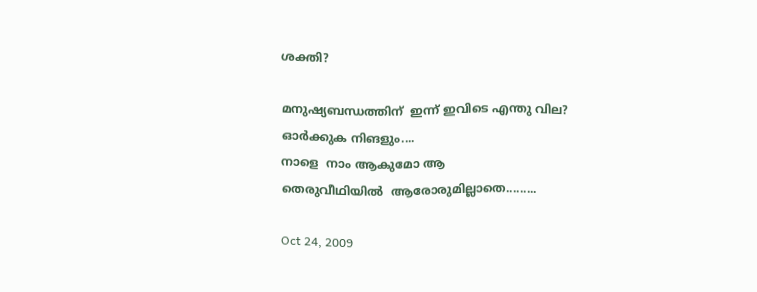ശക്തി?

മനുഷ്യബന്ധത്തിന്  ഇന്ന് ഇവിടെ എന്തു വില?
ഓര്‍ക്കുക നിങളും....
നാളെ  നാം ആകുമോ ആ
തെരുവീഥിയില്‍  ആരോരുമില്ലാതെ.........

Oct 24, 2009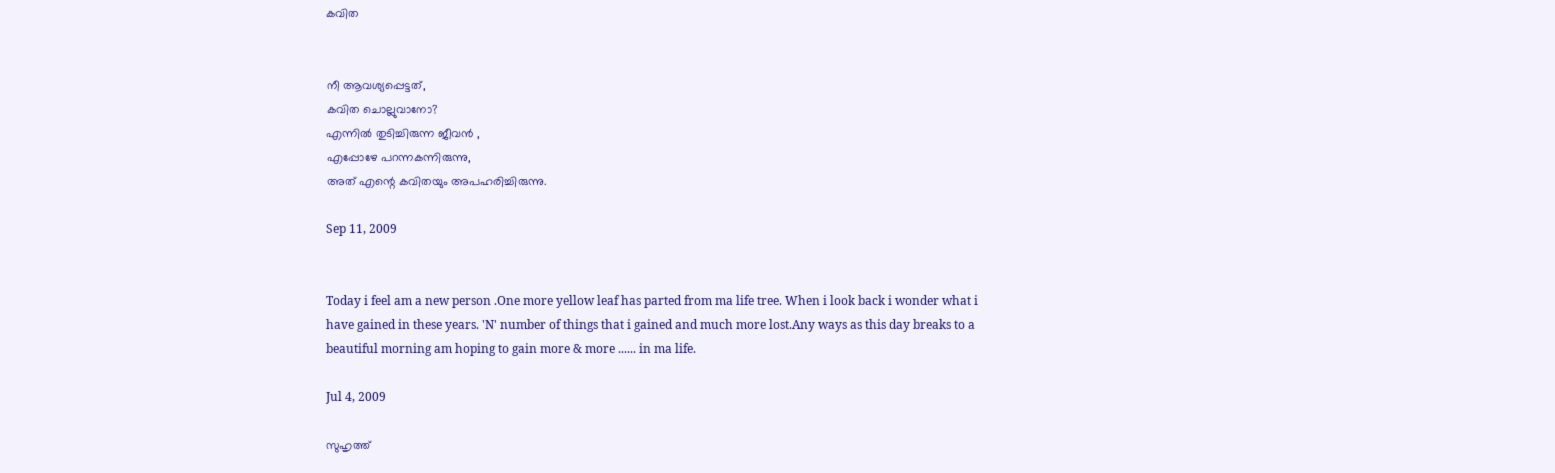കവിത


നീ ആവശ്യപ്പെട്ടത്,
കവിത ചൊല്ലുവാനോ?
എന്നില്‍ തുടിച്ചിരുന്ന ജീവന്‍ ,
എപ്പോഴേ പറന്നകന്നിരുന്നു,
അത് എന്റെ കവിതയും അപഹരിച്ചിരുന്നു.

Sep 11, 2009


Today i feel am a new person .One more yellow leaf has parted from ma life tree. When i look back i wonder what i have gained in these years. 'N' number of things that i gained and much more lost.Any ways as this day breaks to a beautiful morning am hoping to gain more & more ...... in ma life.

Jul 4, 2009

സുഹൃത്ത്‌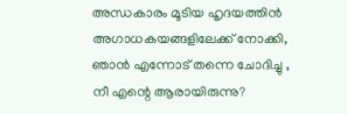അന്ധകാരം മൂടിയ ഹൃദയത്തിന്‍ അഗാധകയങ്ങളിലേക്ക് നോക്കി,
ഞാന്‍ എന്നോട് തന്നെ ചോദിച്ചു ,
നീ എന്റെ ആരായിരുന്നു?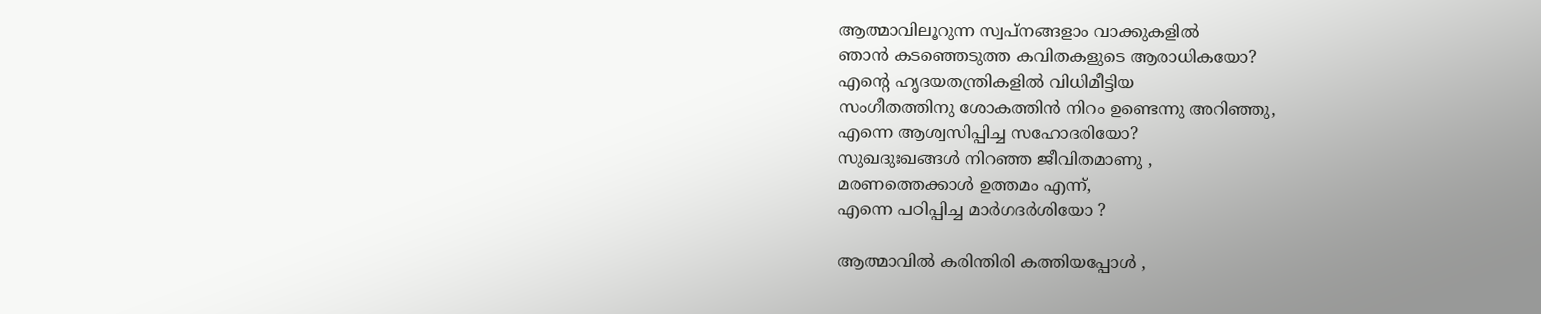ആത്മാവിലൂറുന്ന സ്വപ്നങ്ങളാം വാക്കുകളില്‍
ഞാന്‍ കടഞ്ഞെടുത്ത കവിതകളുടെ ആരാധികയോ?
എന്റെ ഹൃദയതന്ത്രികളില്‍ വിധിമീട്ടിയ
സംഗീതത്തിനു ശോകത്തിന്‍ നിറം ഉണ്ടെന്നു അറിഞ്ഞു,
എന്നെ ആശ്വസിപ്പിച്ച സഹോദരിയോ?
സുഖദുഃഖങ്ങള്‍ നിറഞ്ഞ ജീവിതമാണു ,
മരണത്തെക്കാള്‍ ഉത്തമം എന്ന്,
എന്നെ പഠിപ്പിച്ച മാര്‍ഗദര്‍ശിയോ ?

ആത്മാവില്‍ കരിന്തിരി കത്തിയപ്പോള്‍ ,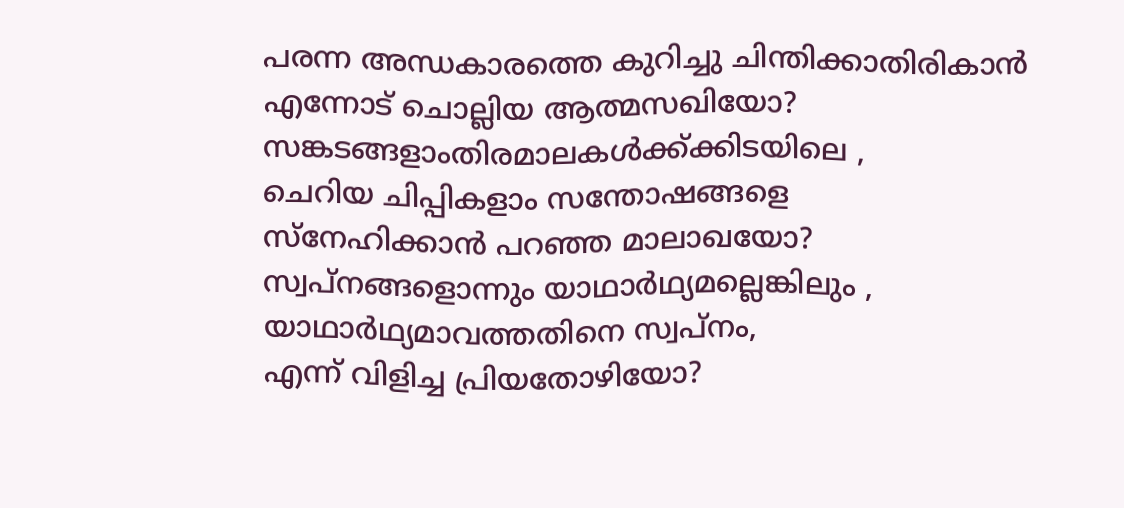പരന്ന അന്ധകാരത്തെ കുറിച്ചു ചിന്തിക്കാതിരികാന്‍
എന്നോട് ചൊല്ലിയ ആത്മസഖിയോ?
സങ്കടങ്ങളാംതിരമാലകള്‍ക്ക്ക്കിടയിലെ ,
ചെറിയ ചിപ്പികളാം സന്തോഷങ്ങളെ
സ്നേഹിക്കാന്‍ പറഞ്ഞ മാലാഖയോ?
സ്വപ്നങ്ങളൊന്നും യാഥാര്‍ഥ്യമല്ലെങ്കിലും ,
യാഥാര്‍ഥ്യമാവത്തതിനെ സ്വപ്നം,
എന്ന് വിളിച്ച പ്രിയതോഴിയോ?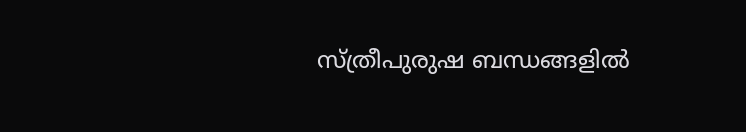സ്ത്രീപുരുഷ ബന്ധങ്ങളില്‍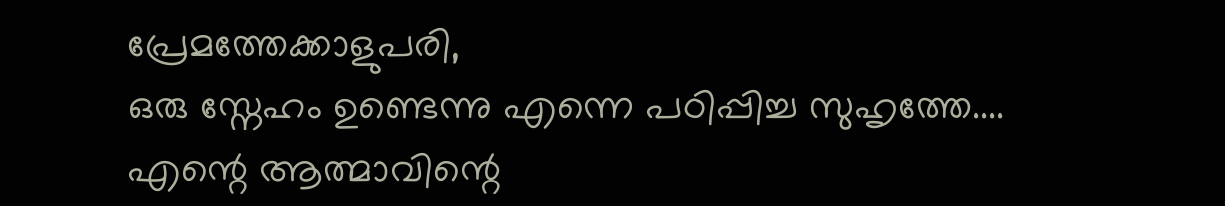പ്രേമത്തേക്കാളുപരി,
ഒരു സ്നേഹം ഉണ്ടെന്നു എന്നെ പഠിപ്പിച്ച സുഹൃത്തേ....
എന്റെ ആത്മാവിന്റെ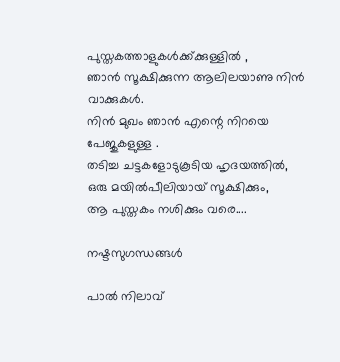പുസ്തകത്താളുകള്‍ക്ക്ക്കുള്ളില്‍ ,
ഞാന്‍ സൂക്ഷിക്കുന്ന ആലിലയാണു നിന്‍ വാക്കുകള്‍.
നിന്‍ മുഖം ഞാന്‍ എന്റെ നിറയെ പേജുകളുള്ള .
തടിച്ച ചട്ടകളോടുകൂടിയ ഹൃദയത്തില്‍,
ഒരു മയില്‍പീലിയായ്‌ സൂക്ഷിക്കും,
ആ പുസ്തകം നശിക്കും വരെ....

നഷ്ടസുഗന്ധങ്ങള്‍

പാല്‍ നിലാവ്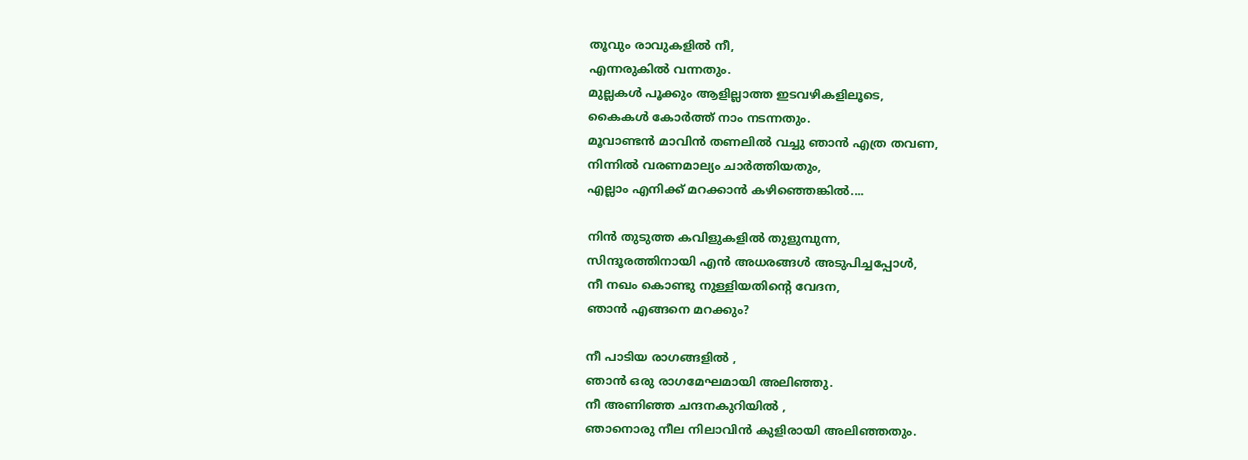തൂവും രാവുകളില്‍ നീ,
എന്നരുകില്‍ വന്നതും.
മുല്ലകള്‍ പൂക്കും ആളില്ലാത്ത ഇടവഴികളിലൂടെ,
കൈകള്‍ കോര്‍ത്ത്‌ നാം നടന്നതും.
മൂവാണ്ടന്‍ മാവിന്‍ തണലില്‍ വച്ചു ഞാന്‍ എത്ര തവണ,
നിന്നില്‍ വരണമാല്യം ചാര്‍ത്തിയതും,
എല്ലാം എനിക്ക് മറക്കാന്‍ കഴിഞ്ഞെങ്കില്‍....

നിന്‍ തുടുത്ത കവിളുകളില്‍ തുളുമ്പുന്ന,
സിന്ദൂരത്തിനായി എന്‍ അധരങ്ങള്‍ അടുപിച്ചപ്പോള്‍,
നീ നഖം കൊണ്ടു നുള്ളിയതിന്റെ വേദന,
ഞാന്‍ എങ്ങനെ മറക്കും?

നീ പാടിയ രാഗങ്ങളില്‍ ,
ഞാന്‍ ഒരു രാഗമേഘമായി അലിഞ്ഞു.
നീ അണിഞ്ഞ ചന്ദനകുറിയില്‍ ,
ഞാനൊരു നീല നിലാവിന്‍ കുളിരായി അലിഞ്ഞതും.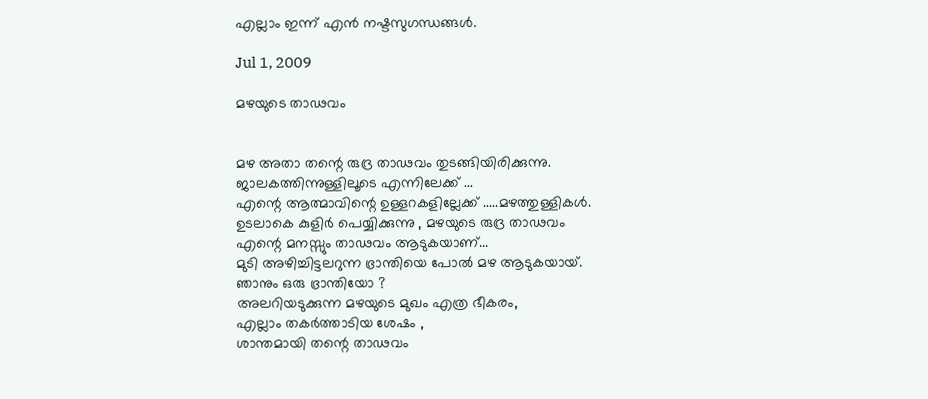എല്ലാം ഇന്ന് എന്‍ നഷ്ടസുഗന്ധങ്ങള്‍‍.

Jul 1, 2009

മഴയുടെ താഢവം


മഴ അതാ തന്റെ രുദ്ര താഢവം തുടങ്ങിയിരിക്കുന്നു.
ജാലകത്തിന്നുള്ളിലൂടെ എന്നിലേക്ക്‌ ...
എന്റെ ആത്മാവിന്റെ ഉള്ളറകളില്ലേക്ക്‌ .....മഴത്തുള്ളികള്‍.
ഉടലാകെ കുളിര്‍ പെയ്യിക്കുന്നു , മഴയുടെ രുദ്ര താഢവം
എന്റെ മനസ്സും താഢവം ആടുകയാണ്...
മുടി അഴിച്ചിട്ടലറുന്ന ഭ്രാന്തിയെ പോല്‍ മഴ ആടുകയായ്‌.
ഞാനും ഒരു ഭ്രാന്തിയോ ?
അലറിയടുക്കുന്ന മഴയുടെ മുഖം എത്ര ഭീകരം,
എല്ലാം തകര്‍ത്താടിയ ശേഷം ,
ശാന്തമായി തന്റെ താഢവം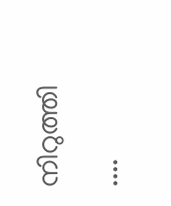നിറുത്തി ....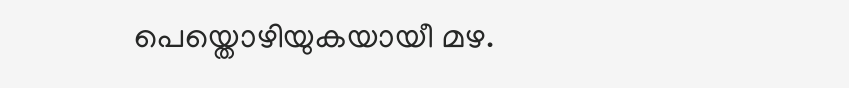പെയ്തൊഴിയുകയായീ മഴ.